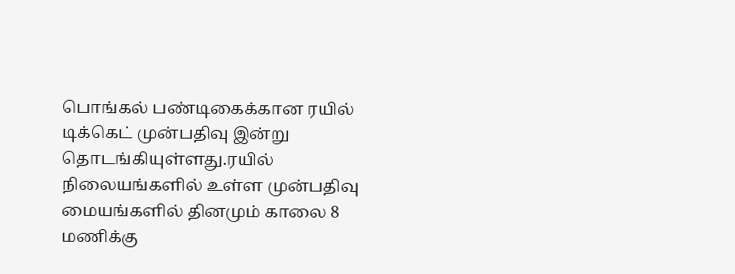பொங்கல் பண்டிகைக்கான ரயில் டிக்கெட் முன்பதிவு இன்று தொடங்கியுள்ளது.ரயில் நிலையங்களில் உள்ள முன்பதிவு மையங்களில் தினமும் காலை 8 மணிக்கு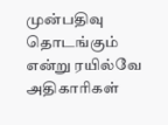முன்பதிவு தொடங்கும் என்று ரயில்வே அதிகாரிகள்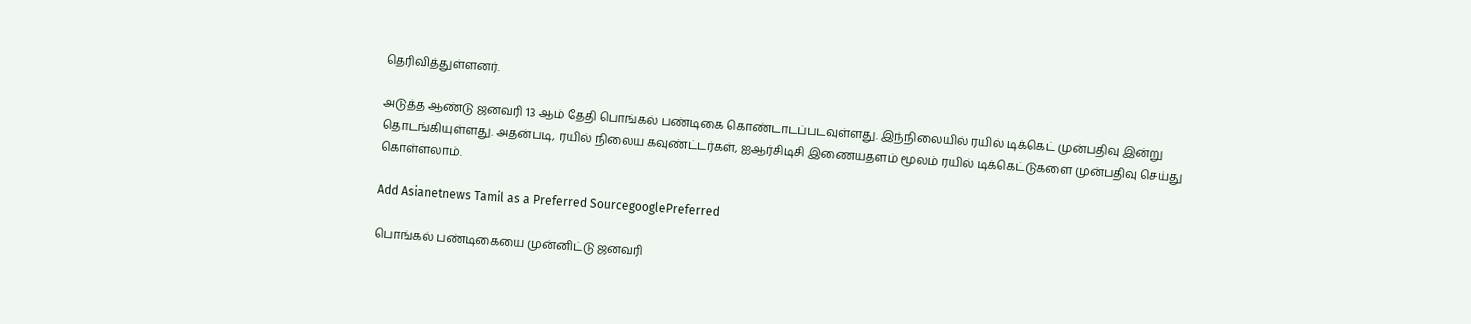தெரிவித்துள்ளனர்.

அடுத்த ஆண்டு ஜனவரி 13 ஆம் தேதி பொங்கல் பண்டிகை கொண்டாடப்படவுள்ளது. இந்நிலையில் ரயில் டிக்கெட் முன்பதிவு இன்று தொடங்கியுள்ளது. அதன்படி, ரயில் நிலைய கவுண்ட்டர்கள், ஐஆர்சிடிசி இணையதளம் மூலம் ரயில் டிக்கெட்டுகளை முன்பதிவு செய்து கொள்ளலாம்.

Add Asianetnews Tamil as a Preferred SourcegooglePreferred

பொங்கல் பண்டிகையை முன்னிட்டு ஜனவரி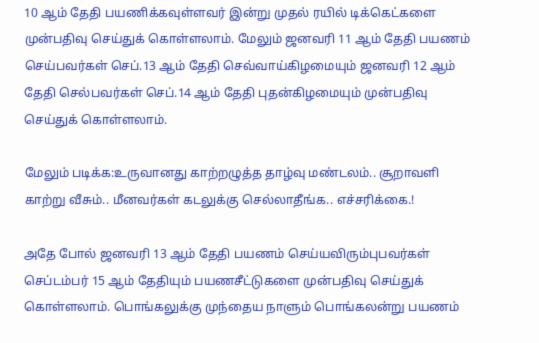10 ஆம் தேதி பயணிக்கவுள்ளவர் இன்று முதல் ரயில் டிக்கெட்களை முன்பதிவு செய்துக் கொள்ளலாம். மேலும் ஜனவரி 11 ஆம் தேதி பயணம் செய்பவர்கள் செப்.13 ஆம் தேதி செவ்வாய்கிழமையும் ஜனவரி 12 ஆம் தேதி செல்பவர்கள் செப்.14 ஆம் தேதி புதன்கிழமையும் முன்பதிவு செய்துக் கொள்ளலாம்.

மேலும் படிக்க:உருவானது காற்றழுத்த தாழ்வு மண்டலம்.. சூறாவளி காற்று வீசும்.. மீனவர்கள் கடலுக்கு செல்லாதீங்க.. எச்சரிக்கை.!

அதே போல் ஜனவரி 13 ஆம் தேதி பயணம் செய்யவிரும்புபவர்கள் செப்டம்பர் 15 ஆம் தேதியும் பயணசீட்டுகளை முன்பதிவு செய்துக் கொள்ளலாம். பொங்கலுக்கு முந்தைய நாளும் பொங்கலன்று பயணம்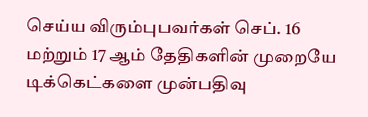செய்ய விரும்புபவர்கள் செப். 16 மற்றும் 17 ஆம் தேதிகளின் முறையே டிக்கெட்களை முன்பதிவு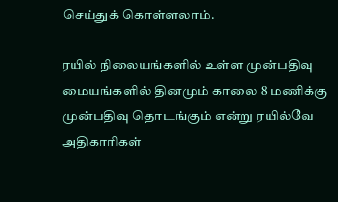செய்துக் கொள்ளலாம்.

ரயில் நிலையங்களில் உள்ள முன்பதிவு மையங்களில் தினமும் காலை 8 மணிக்கு முன்பதிவு தொடங்கும் என்று ரயில்வே அதிகாரிகள்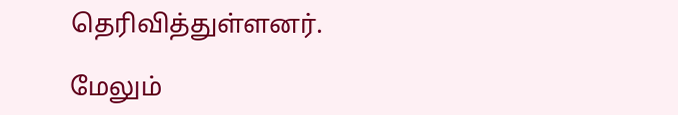தெரிவித்துள்ளனர்.

மேலும்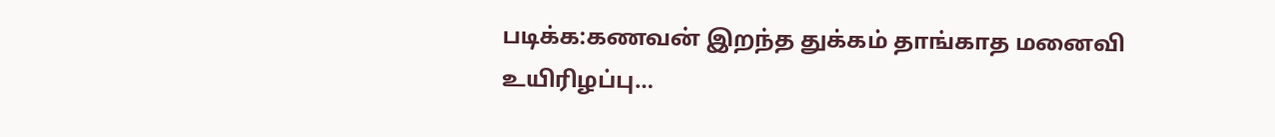படிக்க:கணவன் இறந்த துக்கம் தாங்காத மனைவி உயிரிழப்பு…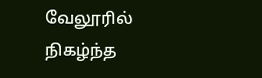வேலூரில் நிகழ்ந்த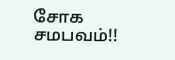சோக சமபவம்!!